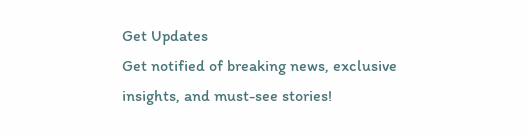Get Updates
Get notified of breaking news, exclusive insights, and must-see stories!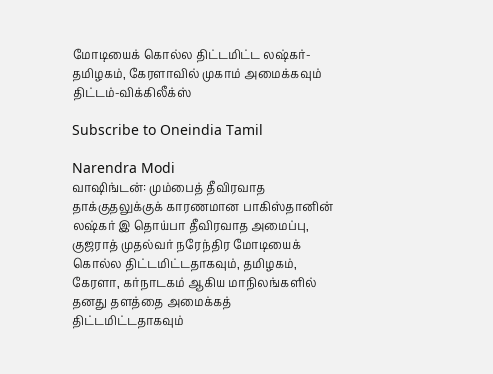மோடியைக் கொல்ல திட்டமிட்ட லஷ்கர்-தமிழகம், கேரளாவில் முகாம் அமைக்கவும் திட்டம்-விக்கிலீக்ஸ்

Subscribe to Oneindia Tamil

Narendra Modi
வாஷிங்டன்: மும்பைத் தீவிரவாத தாக்குதலுக்குக் காரணமான பாகிஸ்தானின் லஷ்கர் இ தொய்பா தீவிரவாத அமைப்பு, குஜராத் முதல்வர் நரேந்திர மோடியைக் கொல்ல திட்டமிட்டதாகவும், தமிழகம், கேரளா, கர்நாடகம் ஆகிய மாநிலங்களில் தனது தளத்தை அமைக்கத் திட்டமிட்டதாகவும்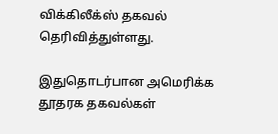விக்கிலீக்ஸ் தகவல் தெரிவித்துள்ளது.

இதுதொடர்பான அமெரிக்க தூதரக தகவல்கள்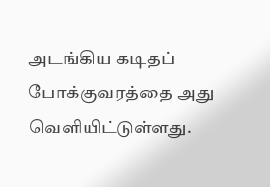அடங்கிய கடிதப் போக்குவரத்தை அது வெளியிட்டுள்ளது.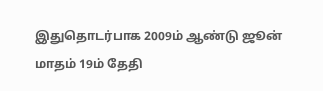இதுதொடர்பாக 2009ம் ஆண்டு ஜூன் மாதம் 19ம் தேதி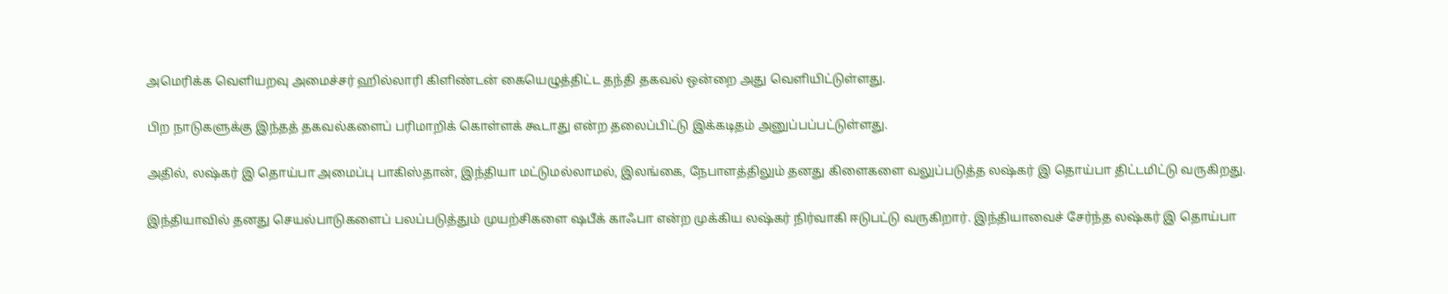அமெரிக்க வெளியறவு அமைச்சர் ஹில்லாரி கிளிண்டன் கையெழுத்திட்ட தந்தி தகவல் ஒன்றை அது வெளியிட்டுள்ளது.

பிற நாடுகளுக்கு இந்தத் தகவல்களைப் பரிமாறிக் கொள்ளக் கூடாது என்ற தலைப்பிட்டு இக்கடிதம் அனுப்பப்பட்டுள்ளது.

அதில், லஷ்கர் இ தொய்பா அமைப்பு பாகிஸ்தான், இந்தியா மட்டுமல்லாமல், இலங்கை, நேபாளத்திலும் தனது கிளைகளை வலுப்படுத்த லஷ்கர் இ தொய்பா திட்டமிட்டு வருகிறது.

இந்தியாவில் தனது செயல்பாடுகளைப் பலப்படுத்தும் முயற்சிகளை ஷபீக் காஃபா என்ற முக்கிய லஷ்கர் நிர்வாகி ஈடுபட்டு வருகிறார். இந்தியாவைச் சேர்ந்த லஷ்கர் இ தொய்பா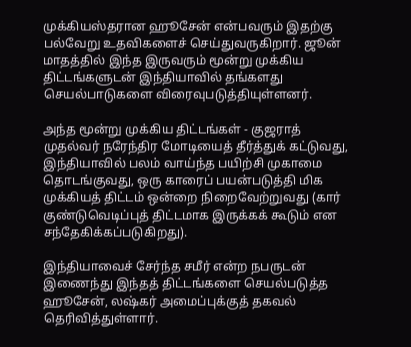முக்கியஸ்தரான ஹூசேன் என்பவரும் இதற்கு பல்வேறு உதவிகளைச் செய்துவருகிறார். ஜூன் மாதத்தில் இந்த இருவரும் மூன்று முக்கிய திட்டங்களுடன் இந்தியாவில் தங்களது செயல்பாடுகளை விரைவுபடுத்தியுள்ளனர்.

அந்த மூன்று முக்கிய திட்டங்கள் - குஜராத் முதல்வர் நரேந்திர மோடியைத் தீர்த்துக் கட்டுவது, இந்தியாவில் பலம் வாய்ந்த பயிற்சி முகாமை தொடங்குவது, ஒரு காரைப் பயன்படுத்தி மிக முக்கியத் திட்டம் ஒன்றை நிறைவேற்றுவது (கார் குண்டுவெடிப்புத் திட்டமாக இருக்கக் கூடும் என சந்தேகிக்கப்படுகிறது).

இந்தியாவைச் சேர்ந்த சமீர் என்ற நபருடன் இணைந்து இந்தத் திட்டங்களை செயல்படுத்த ஹூசேன், லஷ்கர் அமைப்புக்குத் தகவல் தெரிவித்துள்ளார்.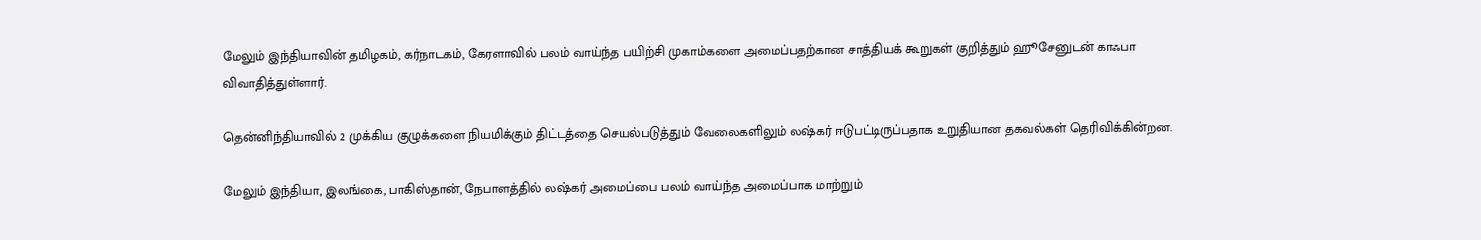மேலும் இந்தியாவின் தமிழகம், கர்நாடகம், கேரளாவில் பலம் வாய்ந்த பயிற்சி முகாம்களை அமைப்பதற்கான சாத்தியக் கூறுகள் குறித்தும் ஹூசேனுடன் காஃபா விவாதித்துள்ளார்.

தென்னிந்தியாவில் 2 முக்கிய குழுக்களை நியமிக்கும் திட்டத்தை செயல்படுத்தும் வேலைகளிலும் லஷ்கர் ஈடுபட்டிருப்பதாக உறுதியான தகவல்கள் தெரிவிக்கின்றன.

மேலும் இந்தியா, இலங்கை, பாகிஸ்தான், நேபாளத்தில் லஷ்கர் அமைப்பை பலம் வாய்ந்த அமைப்பாக மாற்றும்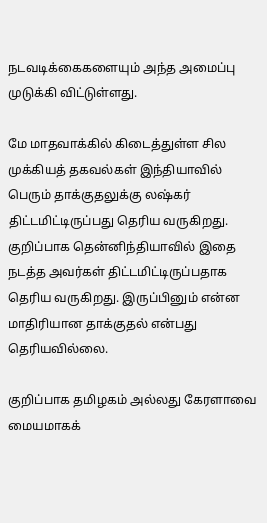நடவடிக்கைகளையும் அந்த அமைப்பு முடுக்கி விட்டுள்ளது.

மே மாதவாக்கில் கிடைத்துள்ள சில முக்கியத் தகவல்கள் இந்தியாவில் பெரும் தாக்குதலுக்கு லஷ்கர் திட்டமிட்டிருப்பது தெரிய வருகிறது. குறிப்பாக தென்னிந்தியாவில் இதை நடத்த அவர்கள் திட்டமிட்டிருப்பதாக தெரிய வருகிறது. இருப்பினும் என்ன மாதிரியான தாக்குதல் என்பது தெரியவில்லை.

குறிப்பாக தமிழகம் அல்லது கேரளாவை மையமாகக்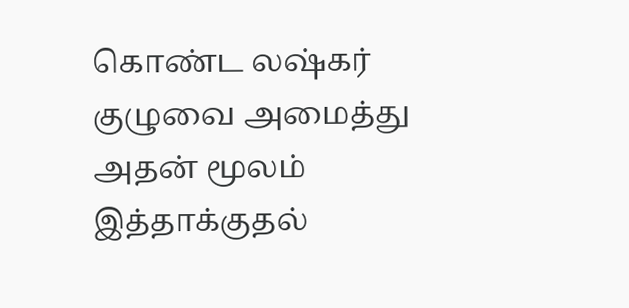கொண்ட லஷ்கர் குழுவை அமைத்து அதன் மூலம் இத்தாக்குதல்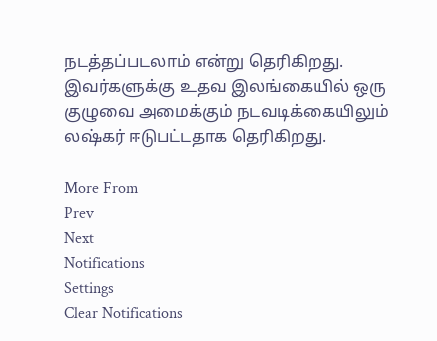நடத்தப்படலாம் என்று தெரிகிறது. இவர்களுக்கு உதவ இலங்கையில் ஒரு குழுவை அமைக்கும் நடவடிக்கையிலும் லஷ்கர் ஈடுபட்டதாக தெரிகிறது.

More From
Prev
Next
Notifications
Settings
Clear Notifications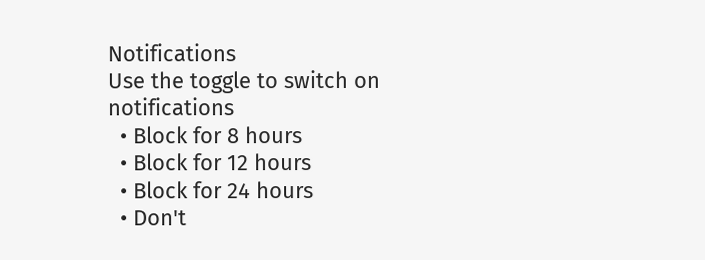Notifications
Use the toggle to switch on notifications
  • Block for 8 hours
  • Block for 12 hours
  • Block for 24 hours
  • Don't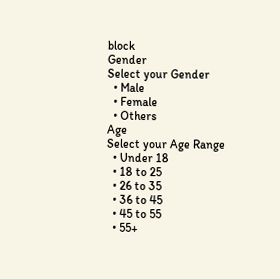block
Gender
Select your Gender
  • Male
  • Female
  • Others
Age
Select your Age Range
  • Under 18
  • 18 to 25
  • 26 to 35
  • 36 to 45
  • 45 to 55
  • 55+